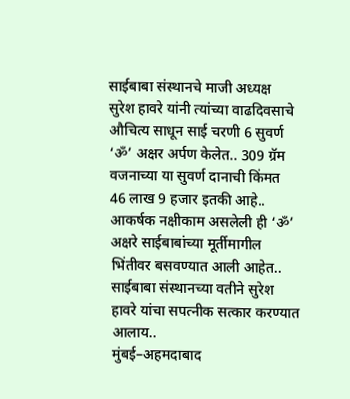साईबाबा संस्थानचे माजी अध्यक्ष सुरेश हावरे यांनी त्यांच्या वाढदिवसाचे औचित्य साधून साई चरणी 6 सुवर्ण ‘ॐ’ अक्षर अर्पण केलेत.. 309 ग्रॅम वजनाच्या या सुवर्ण दानाची किंमत 46 लाख 9 हजार इतकी आहे.. आकर्षक नक्षीकाम असलेली ही ‘ॐ’ अक्षरे साईबाबांच्या मूर्तीमागील भिंतीवर बसवण्यात आली आहेत.. साईबाबा संस्थानच्या वतीने सुरेश हावरे यांचा सपत्नीक सत्कार करण्यात आलाय..
मुंबई–अहमदाबाद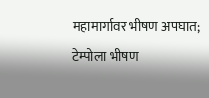महामार्गावर भीषण अपघात; टेम्पोला भीषण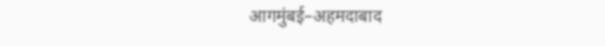आगमुंबई–अहमदाबाद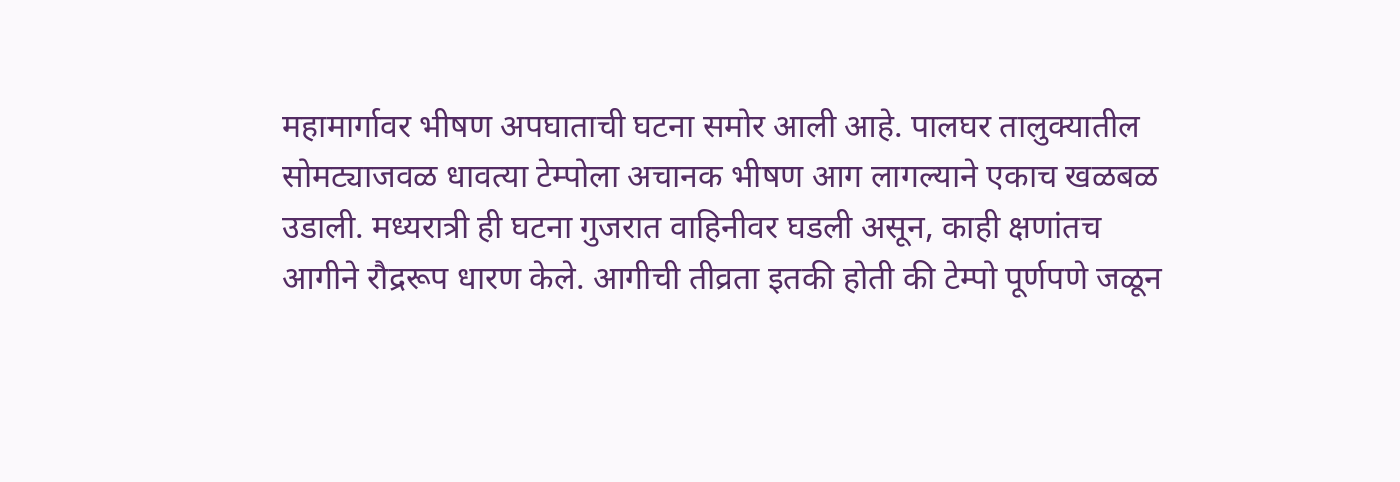महामार्गावर भीषण अपघाताची घटना समोर आली आहे. पालघर तालुक्यातील सोमट्याजवळ धावत्या टेम्पोला अचानक भीषण आग लागल्याने एकाच खळबळ उडाली. मध्यरात्री ही घटना गुजरात वाहिनीवर घडली असून, काही क्षणांतच आगीने रौद्ररूप धारण केले. आगीची तीव्रता इतकी होती की टेम्पो पूर्णपणे जळून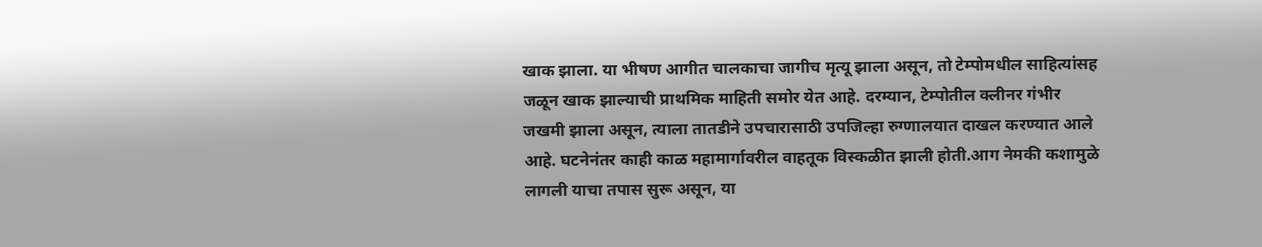खाक झाला. या भीषण आगीत चालकाचा जागीच मृत्यू झाला असून, तो टेम्पोमधील साहित्यांसह जळून खाक झाल्याची प्राथमिक माहिती समोर येत आहे. दरम्यान, टेम्पोतील क्लीनर गंभीर जखमी झाला असून, त्याला तातडीने उपचारासाठी उपजिल्हा रुग्णालयात दाखल करण्यात आले आहे. घटनेनंतर काही काळ महामार्गावरील वाहतूक विस्कळीत झाली होती.आग नेमकी कशामुळे लागली याचा तपास सुरू असून, या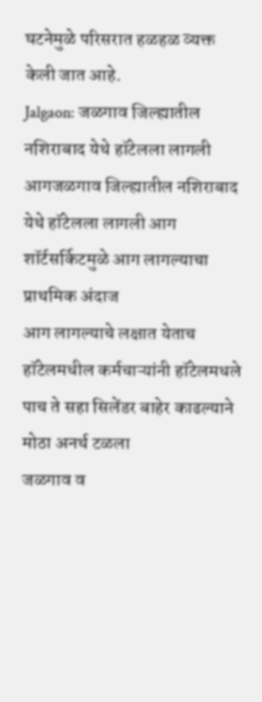घटनेमुळे परिसरात हळहळ व्यक्त केली जात आहे.
Jalgaon: जळगाव जिल्ह्यातील नशिराबाद येथे हॉटेलला लागली आगजळगाव जिल्ह्यातील नशिराबाद येथे हॉटेलला लागली आग
शॉर्टसर्किटमुळे आग लागल्याचा प्राथमिक अंदाज
आग लागल्याचे लक्षात येताच हॉटेलमधील कर्मचाऱ्यांनी हॉटेलमधले पाच ते सहा सिलेंडर बाहेर काढल्याने मोठा अनर्थ टळला
जळगाव व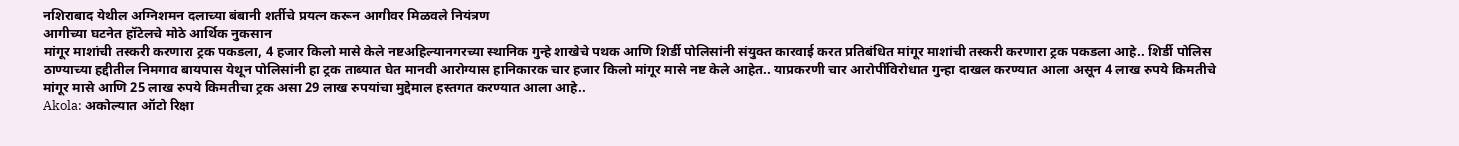नशिराबाद येथील अग्निशमन दलाच्या बंबानी शर्तीचे प्रयत्न करून आगीवर मिळवले नियंत्रण
आगीच्या घटनेत हॉटेलचे मोठे आर्थिक नुकसान
मांगूर माशांची तस्करी करणारा ट्रक पकडला, 4 हजार किलो मासे केले नष्टअहिल्यानगरच्या स्थानिक गुन्हे शाखेचे पथक आणि शिर्डी पोलिसांनी संयुक्त कारवाई करत प्रतिबंधित मांगूर माशांची तस्करी करणारा ट्रक पकडला आहे.. शिर्डी पोलिस ठाण्याच्या हद्दीतील निमगाव बायपास येथून पोलिसांनी हा ट्रक ताब्यात घेत मानवी आरोग्यास हानिकारक चार हजार किलो मांगूर मासे नष्ट केले आहेत.. याप्रकरणी चार आरोपींविरोधात गुन्हा दाखल करण्यात आला असून 4 लाख रुपये किमतीचे मांगूर मासे आणि 25 लाख रुपये किमतीचा ट्रक असा 29 लाख रुपयांचा मुद्देमाल हस्तगत करण्यात आला आहे..
Akola: अकोल्यात ऑटो रिक्षा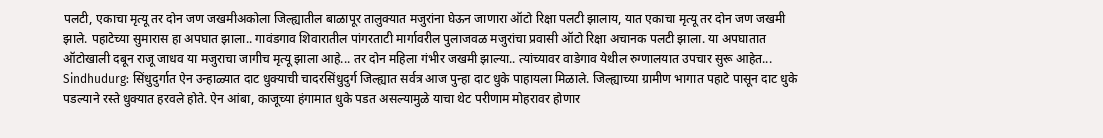पलटी, एकाचा मृत्यू तर दोन जण जखमीअकोला जिल्ह्यातील बाळापूर तालुक्यात मजुरांना घेऊन जाणारा ऑटो रिक्षा पलटी झालाय, यात एकाचा मृत्यू तर दोन जण जखमी झाले. पहाटेच्या सुमारास हा अपघात झाला.. गावंडगाव शिवारातील पांगरताटी मार्गावरील पुलाजवळ मजुरांचा प्रवासी ऑटो रिक्षा अचानक पलटी झाला. या अपघातात ऑटोखाली दबून राजू जाधव या मजुराचा जागीच मृत्यू झाला आहे... तर दोन महिला गंभीर जखमी झाल्या.. त्यांच्यावर वाडेगाव येथील रुग्णालयात उपचार सुरू आहेत...
Sindhudurg: सिंधुदुर्गात ऐन उन्हाळ्यात दाट धुक्याची चादरसिंधुदुर्ग जिल्ह्यात सर्वत्र आज पुन्हा दाट धुके पाहायला मिळाले. जिल्ह्याच्या ग्रामीण भागात पहाटे पासून दाट धुके पडल्याने रस्ते धुक्यात हरवले होते. ऐन आंबा, काजूच्या हंगामात धुके पडत असल्यामुळे याचा थेट परीणाम मोहरावर होणार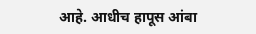आहे. आधीच हापूस आंबा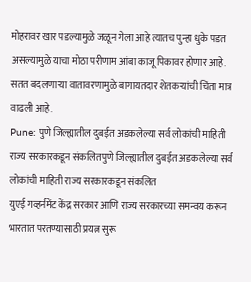मोहरावर खार पडल्यामुळे जळून गेला आहे त्यातच पुन्हा धुके पडत असल्यामुळे याचा मोठा परीणाम आंबा काजू पिकावर होणार आहे. सतत बदलणाऱ्या वातावरणामुळे बागायतदार शेतकऱ्यांची चिंता मात्र वाढली आहे.
Pune: पुणे जिल्ह्यातील दुबईत अडकलेल्या सर्व लोकांची माहिती राज्य सरकारकडून संकलितपुणे जिल्ह्यातील दुबईत अडकलेल्या सर्व लोकांची माहिती राज्य सरकारकडून संकलित
युएई गव्हर्नमेंट केंद्र सरकार आणि राज्य सरकारच्या समन्वय करून भारतात परतण्यासाठी प्रयत्न सुरू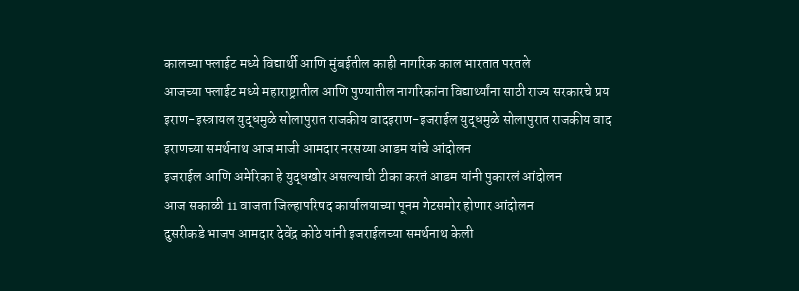कालच्या फ्लाईट मध्ये विद्यार्थी आणि मुंबईतील काही नागरिक काल भारतात परतले
आजच्या फ्लाईट मध्ये महाराष्ट्रातील आणि पुण्यातील नागरिकांना विद्यार्थ्यांना साठी राज्य सरकारचे प्रय
इराण-इस्त्रायल युद्धमुळे सोलापुरात राजकीय वादइराण-इजराईल युद्धमुळे सोलापुरात राजकीय वाद
इराणच्या समर्थनाथ आज माजी आमदार नरसय्या आडम यांचे आंदोलन
इजराईल आणि अमेरिका हे युद्धखोर असल्याची टीका करतं आडम यांनी पुकारलं आंदोलन
आज सकाळी 11 वाजता जिल्हापरिषद कार्यालयाच्या पूनम गेटसमोर होणार आंदोलन
दुसरीकडे भाजप आमदार देवेंद्र कोठे यांनी इजराईलच्या समर्थनाथ केली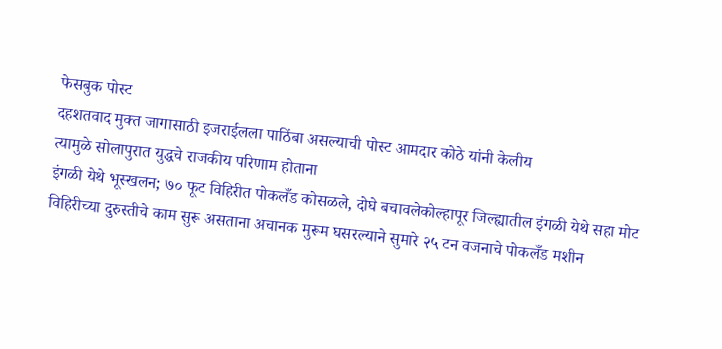फेसबुक पोस्ट
दहशतवाद मुक्त जागासाठी इजराईलला पाठिंबा असल्याची पोस्ट आमदार कोठे यांनी केलीय
त्यामुळे सोलापुरात युद्धचे राजकीय परिणाम होताना
इंगळी येथे भूस्खलन; ७० फूट विहिरीत पोकलँड कोसळले, दोघे बचावलेकोल्हापूर जिल्ह्यातील इंगळी येथे सहा मोट विहिरीच्या दुरुस्तीचे काम सुरू असताना अचानक मुरूम घसरल्याने सुमारे २५ टन वजनाचे पोकलँड मशीन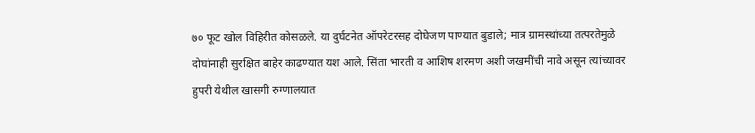७० फूट खोल विहिरीत कोसळले. या दुर्घटनेत ऑपरेटरसह दोघेजण पाण्यात बुडाले; मात्र ग्रामस्थांच्या तत्परतेमुळे दोघांनाही सुरक्षित बाहेर काढण्यात यश आले. सिंता भारती व आशिष शरमण अशी जखमींची नावे असून त्यांच्यावर हुपरी येथील खासगी रुग्णालयात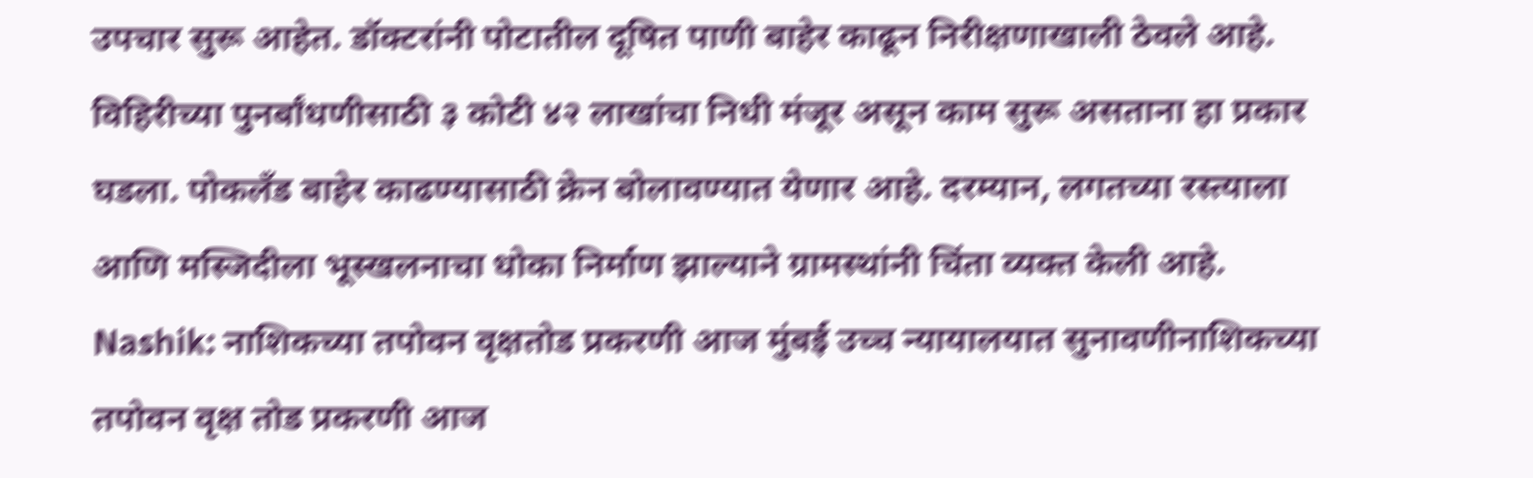उपचार सुरू आहेत. डॉक्टरांनी पोटातील दूषित पाणी बाहेर काढून निरीक्षणाखाली ठेवले आहे. विहिरीच्या पुनर्बांधणीसाठी ३ कोटी ४२ लाखांचा निधी मंजूर असून काम सुरू असताना हा प्रकार घडला. पोकलँड बाहेर काढण्यासाठी क्रेन बोलावण्यात येणार आहे. दरम्यान, लगतच्या रस्त्याला आणि मस्जिदीला भूस्खलनाचा धोका निर्माण झाल्याने ग्रामस्थांनी चिंता व्यक्त केली आहे.
Nashik: नाशिकच्या तपोवन वृक्षतोड प्रकरणी आज मुंबई उच्च न्यायालयात सुनावणीनाशिकच्या तपोवन वृक्ष तोड प्रकरणी आज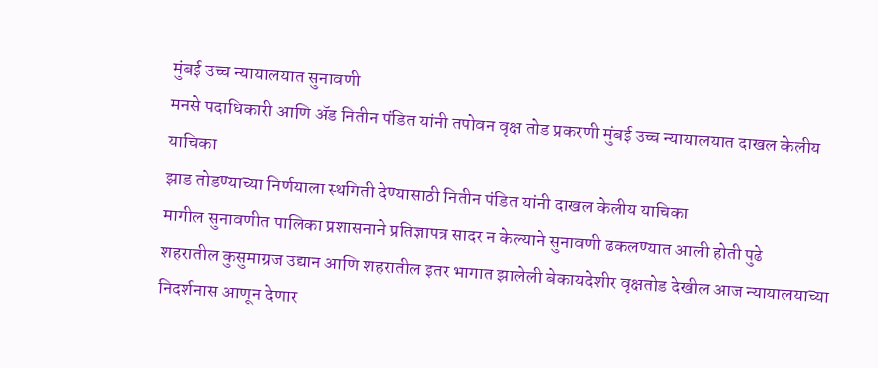मुंबई उच्च न्यायालयात सुनावणी
मनसे पदाधिकारी आणि ॲड नितीन पंडित यांनी तपोवन वृक्ष तोड प्रकरणी मुंबई उच्च न्यायालयात दाखल केलीय याचिका
झाड तोडण्याच्या निर्णयाला स्थगिती देण्यासाठी नितीन पंडित यांनी दाखल केलीय याचिका
मागील सुनावणीत पालिका प्रशासनाने प्रतिज्ञापत्र सादर न केल्याने सुनावणी ढकलण्यात आली होती पुढे
शहरातील कुसुमाग्रज उद्यान आणि शहरातील इतर भागात झालेली बेकायदेशीर वृक्षतोड देखील आज न्यायालयाच्या निदर्शनास आणून देणार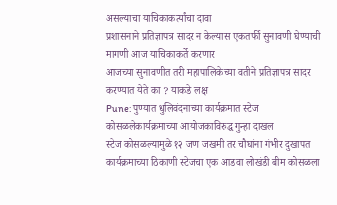असल्याचा याचिकाकर्त्यांचा दावा
प्रशासनाने प्रतिज्ञापत्र सादर न केल्यास एकतर्फी सुनावणी घेण्याची मागणी आज याचिकाकर्ते करणार
आजच्या सुनावणीत तरी महापालिकेच्या वतीने प्रतिज्ञापत्र सादर करण्यात येते का ? याकडे लक्ष
Pune: पुण्यात धुलिवंदनाच्या कार्यक्रमात स्टेज कोसळलेकार्यक्रमाच्या आयोजकाविरुद्ध गुन्हा दाखल
स्टेज कोसळल्यामुळे १२ जण जखमी तर चौघांना गंभीर दुखापत
कार्यक्रमाच्या ठिकाणी स्टेजचा एक आडवा लोखंडी बीम कोसळला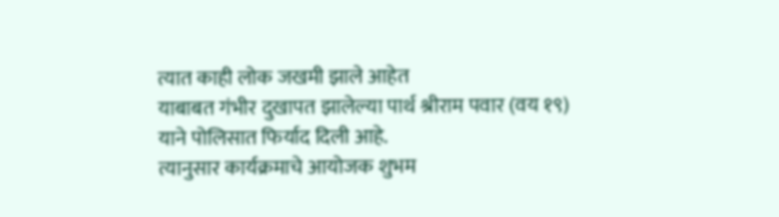त्यात काही लोक जखमी झाले आहेत
याबाबत गंभीर दुखापत झालेल्या पार्थ श्रीराम पवार (वय १९) याने पोलिसात फिर्याद दिली आहे.
त्यानुसार कार्यक्रमाचे आयोजक शुभम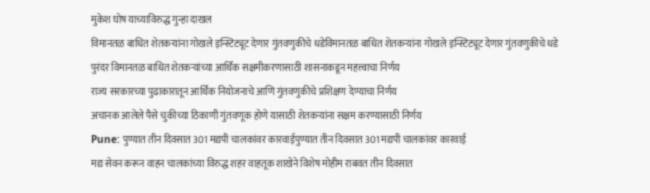मुकेश घोष याच्याविरुद्ध गुन्हा दाखल
विमानतळ बाधित शेतकऱ्यांना गोखले इन्स्टिट्यूट देणार गुंतवणुकीचे धडेविमानतळ बाधित शेतकऱ्यांना गोखले इन्स्टिट्यूट देणार गुंतवणुकीचे धडे
पुरंदर विमानतळ बाधित शेतकऱ्यांच्या आर्थिक सक्षमीकरणासाठी शासनाकडून महत्त्वाचा निर्णय
राज्य सरकारच्या पुढाकारातून आर्थिक नियोजनाचे आणि गुंतवणुकीचे प्रशिक्षण देण्याचा निर्णय
अचानक आलेले पैसे चुकीच्या ठिकाणी गुंतवणूक होणे यासाठी शेतकऱ्यांना सक्षम करण्यासाठी निर्णय
Pune: पुण्यात तीन दिवसात 301 मद्यपी चालकांवर कारवाईपुण्यात तीन दिवसात 301 मद्यपी चालकांवर कारवाई
मद्य सेवन करून वाहन चालकांच्या विरुद्ध शहर वाहतूक शाखेने विशेष मोहीम राबवत तीन दिवसात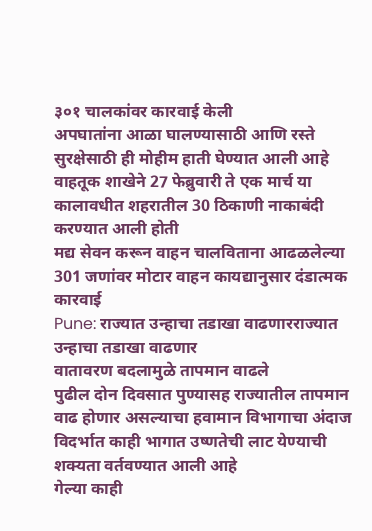३०१ चालकांवर कारवाई केली
अपघातांना आळा घालण्यासाठी आणि रस्ते सुरक्षेसाठी ही मोहीम हाती घेण्यात आली आहे
वाहतूक शाखेने 27 फेब्रुवारी ते एक मार्च या कालावधीत शहरातील 30 ठिकाणी नाकाबंदी करण्यात आली होती
मद्य सेवन करून वाहन चालविताना आढळलेल्या 301 जणांवर मोटार वाहन कायद्यानुसार दंडात्मक कारवाई
Pune: राज्यात उन्हाचा तडाखा वाढणारराज्यात उन्हाचा तडाखा वाढणार
वातावरण बदलामुळे तापमान वाढले
पुढील दोन दिवसात पुण्यासह राज्यातील तापमान वाढ होणार असल्याचा हवामान विभागाचा अंदाज
विदर्भात काही भागात उष्णतेची लाट येण्याची शक्यता वर्तवण्यात आली आहे
गेल्या काही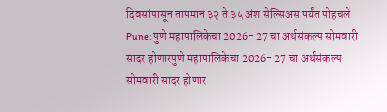दिवसांपासून तापमान ३२ ते ३५ अंश सेल्सिअस पर्यंत पोहचले
Pune: पुणे महापालिकेचा 2026- 27 चा अर्थसंकल्प सोमवारी सादर होणारपुणे महापालिकेचा 2026- 27 चा अर्थसंकल्प सोमवारी सादर होणार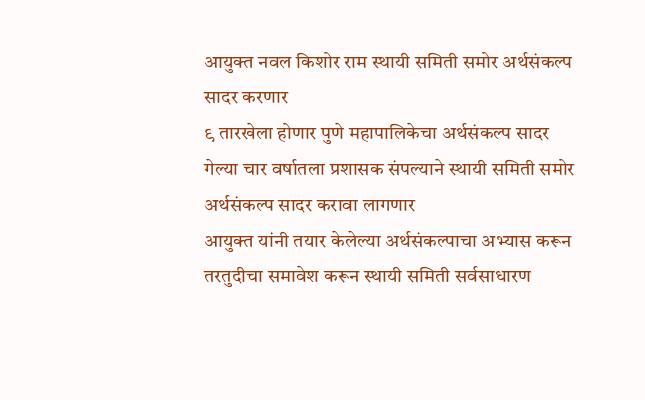आयुक्त नवल किशोर राम स्थायी समिती समोर अर्थसंकल्प सादर करणार
९ तारखेला होणार पुणे महापालिकेचा अर्थसंकल्प सादर
गेल्या चार वर्षातला प्रशासक संपल्याने स्थायी समिती समोर अर्थसंकल्प सादर करावा लागणार
आयुक्त यांनी तयार केलेल्या अर्थसंकल्पाचा अभ्यास करून तरतुदीचा समावेश करून स्थायी समिती सर्वसाधारण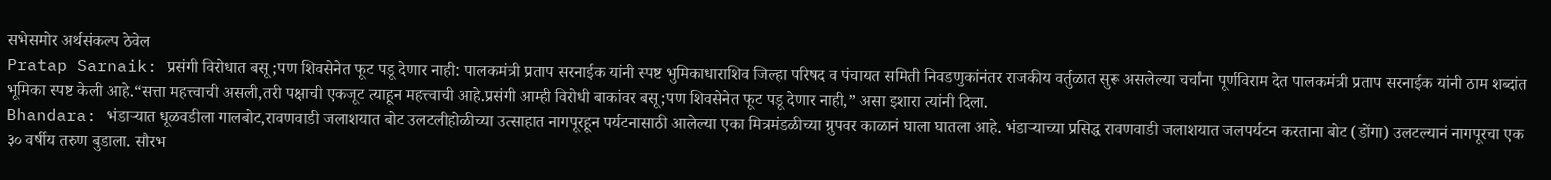सभेसमोर अर्थसंकल्प ठेवेल
Pratap Sarnaik: प्रसंगी विरोधात बसू ;पण शिवसेनेत फूट पडू देणार नाही: पालकमंत्री प्रताप सरनाईक यांनी स्पष्ट भुमिकाधाराशिव जिल्हा परिषद व पंचायत समिती निवडणुकांनंतर राजकीय वर्तुळात सुरू असलेल्या चर्चांना पूर्णविराम देत पालकमंत्री प्रताप सरनाईक यांनी ठाम शब्दांत भूमिका स्पष्ट केली आहे.“सत्ता महत्त्वाची असली,तरी पक्षाची एकजूट त्याहून महत्त्वाची आहे.प्रसंगी आम्ही विरोधी बाकांवर बसू;पण शिवसेनेत फूट पडू देणार नाही,” असा इशारा त्यांनी दिला.
Bhandara: भंडाऱ्यात धूळवडीला गालबोट,रावणवाडी जलाशयात बोट उलटलीहोळीच्या उत्साहात नागपूरहून पर्यटनासाठी आलेल्या एका मित्रमंडळीच्या ग्रुपवर काळानं घाला घातला आहे. भंडाऱ्याच्या प्रसिद्ध रावणवाडी जलाशयात जलपर्यटन करताना बोट (डोंगा) उलटल्यानं नागपूरचा एक ३० वर्षीय तरुण बुडाला. सौरभ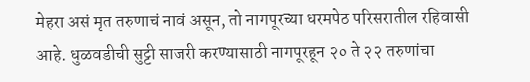मेहरा असं मृत तरुणाचं नावं असून, तो नागपूरच्या धरमपेठ परिसरातील रहिवासी आहे. धुळवडीची सुट्टी साजरी करण्यासाठी नागपूरहून २० ते २२ तरुणांचा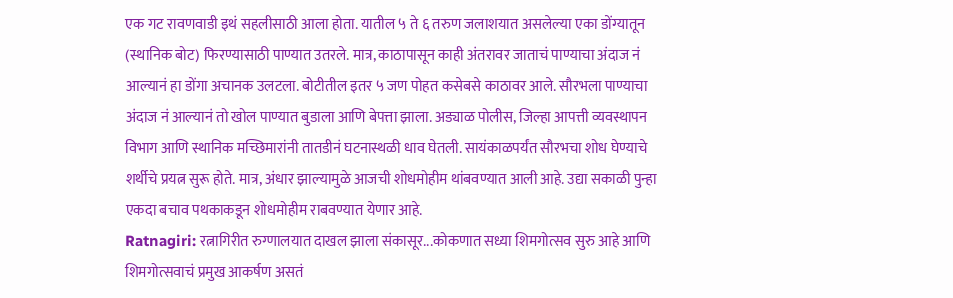एक गट रावणवाडी इथं सहलीसाठी आला होता. यातील ५ ते ६ तरुण जलाशयात असलेल्या एका डोंग्यातून (स्थानिक बोट) फिरण्यासाठी पाण्यात उतरले. मात्र, काठापासून काही अंतरावर जाताचं पाण्याचा अंदाज नं आल्यानं हा डोंगा अचानक उलटला. बोटीतील इतर ५ जण पोहत कसेबसे काठावर आले. सौरभला पाण्याचा अंदाज नं आल्यानं तो खोल पाण्यात बुडाला आणि बेपत्ता झाला. अड्याळ पोलीस, जिल्हा आपत्ती व्यवस्थापन विभाग आणि स्थानिक मच्छिमारांनी तातडीनं घटनास्थळी धाव घेतली. सायंकाळपर्यंत सौरभचा शोध घेण्याचे शर्थीचे प्रयत्न सुरू होते. मात्र, अंधार झाल्यामुळे आजची शोधमोहीम थांबवण्यात आली आहे. उद्या सकाळी पुन्हा एकदा बचाव पथकाकडून शोधमोहीम राबवण्यात येणार आहे.
Ratnagiri: रत्नागिरीत रुग्णालयात दाखल झाला संकासूर...कोकणात सध्या शिमगोत्सव सुरु आहे आणि शिमगोत्सवाचं प्रमुख आकर्षण असतं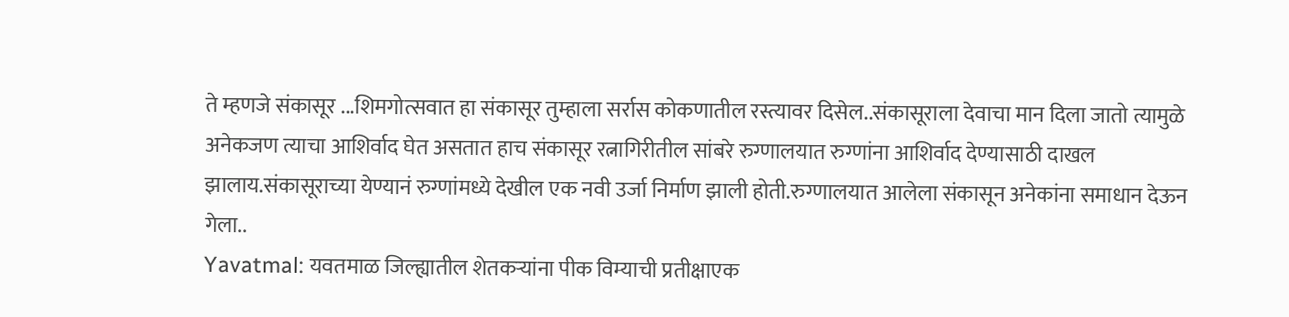ते म्हणजे संकासूर ...शिमगोत्सवात हा संकासूर तुम्हाला सर्रास कोकणातील रस्त्यावर दिसेल..संकासूराला देवाचा मान दिला जातो त्यामुळे अनेकजण त्याचा आशिर्वाद घेत असतात हाच संकासूर रत्नागिरीतील सांबरे रुग्णालयात रुग्णांना आशिर्वाद देण्यासाठी दाखल झालाय.संकासूराच्या येण्यानं रुग्णांमध्ये देखील एक नवी उर्जा निर्माण झाली होती.रुग्णालयात आलेला संकासून अनेकांना समाधान देऊन गेला..
Yavatmal: यवतमाळ जिल्ह्यातील शेतकऱ्यांना पीक विम्याची प्रतीक्षाएक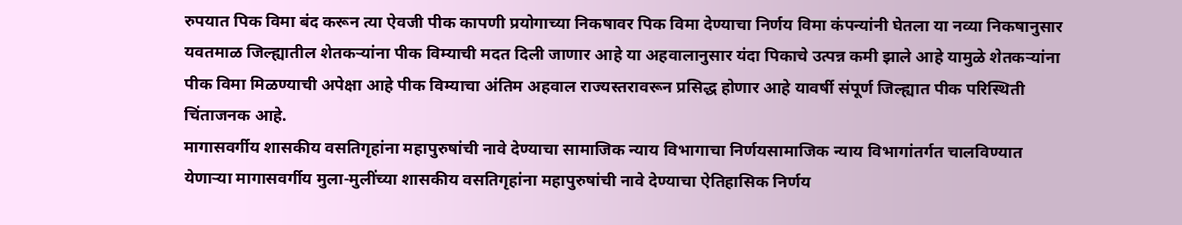रुपयात पिक विमा बंद करून त्या ऐवजी पीक कापणी प्रयोगाच्या निकषावर पिक विमा देण्याचा निर्णय विमा कंपन्यांनी घेतला या नव्या निकषानुसार यवतमाळ जिल्ह्यातील शेतकऱ्यांना पीक विम्याची मदत दिली जाणार आहे या अहवालानुसार यंदा पिकाचे उत्पन्न कमी झाले आहे यामुळे शेतकऱ्यांना पीक विमा मिळण्याची अपेक्षा आहे पीक विम्याचा अंतिम अहवाल राज्यस्तरावरून प्रसिद्ध होणार आहे यावर्षी संपूर्ण जिल्ह्यात पीक परिस्थिती चिंताजनक आहे.
मागासवर्गीय शासकीय वसतिगृहांना महापुरुषांची नावे देण्याचा सामाजिक न्याय विभागाचा निर्णयसामाजिक न्याय विभागांतर्गत चालविण्यात येणाऱ्या मागासवर्गीय मुला-मुलींच्या शासकीय वसतिगृहांना महापुरुषांची नावे देण्याचा ऐतिहासिक निर्णय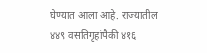घेण्यात आला आहे. राज्यातील ४४९ वसतिगृहांपैकी ४१६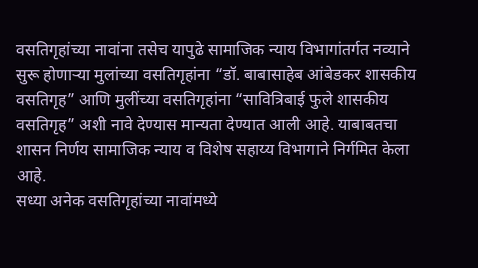वसतिगृहांच्या नावांना तसेच यापुढे सामाजिक न्याय विभागांतर्गत नव्याने सुरू होणाऱ्या मुलांच्या वसतिगृहांना “डॉ. बाबासाहेब आंबेडकर शासकीय वसतिगृह” आणि मुलींच्या वसतिगृहांना “सावित्रिबाई फुले शासकीय वसतिगृह” अशी नावे देण्यास मान्यता देण्यात आली आहे. याबाबतचा शासन निर्णय सामाजिक न्याय व विशेष सहाय्य विभागाने निर्गमित केला आहे.
सध्या अनेक वसतिगृहांच्या नावांमध्ये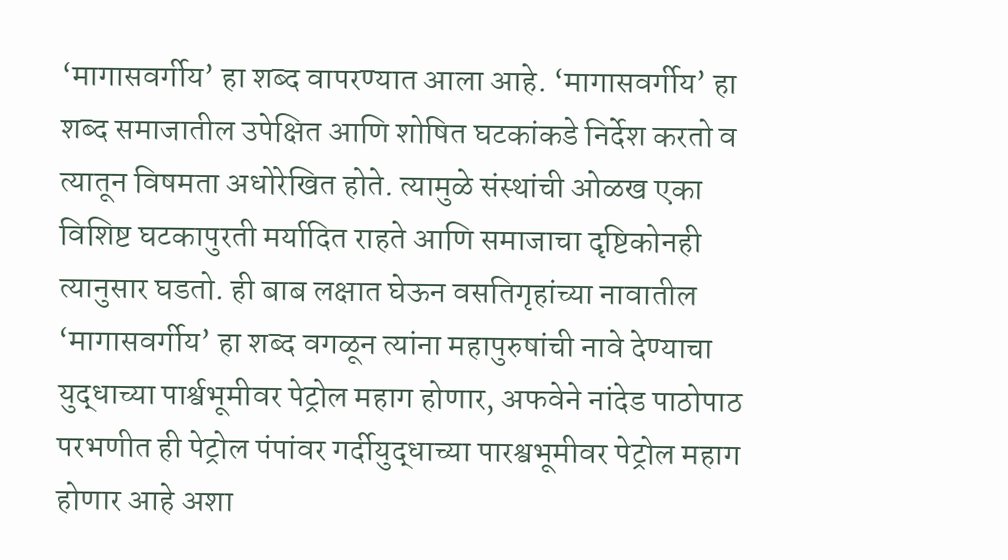‘मागासवर्गीय’ हा शब्द वापरण्यात आला आहे. ‘मागासवर्गीय’ हा शब्द समाजातील उपेक्षित आणि शोषित घटकांकडे निर्देश करतो व त्यातून विषमता अधोरेखित होते. त्यामुळे संस्थांची ओळख एका विशिष्ट घटकापुरती मर्यादित राहते आणि समाजाचा दृष्टिकोनही त्यानुसार घडतो. ही बाब लक्षात घेऊन वसतिगृहांच्या नावातील ‘मागासवर्गीय’ हा शब्द वगळून त्यांना महापुरुषांची नावे देण्याचा
युद्धाच्या पार्श्वभूमीवर पेट्रोल महाग होणार, अफवेने नांदेड पाठोपाठ परभणीत ही पेट्रोल पंपांवर गर्दीयुद्धाच्या पारश्वभूमीवर पेट्रोल महाग होणार आहे अशा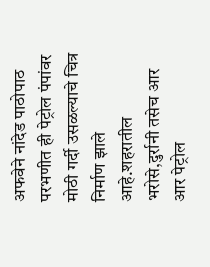अफवेने नांदेड पाठोपाठ परभणीत ही पेट्रोल पंपांवर मोठी गर्दी उसळल्याचे चित्र निर्माण झाले आहे.शहरातील भरोसे,दुर्रानी तसेच आर आर पेट्रोल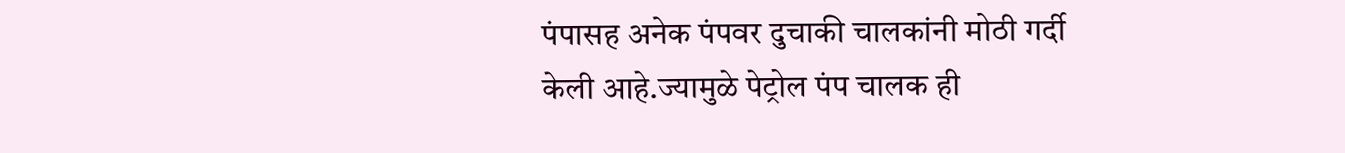पंपासह अनेक पंपवर दुचाकी चालकांनी मोठी गर्दी केली आहे.ज्यामुळे पेट्रोल पंप चालक ही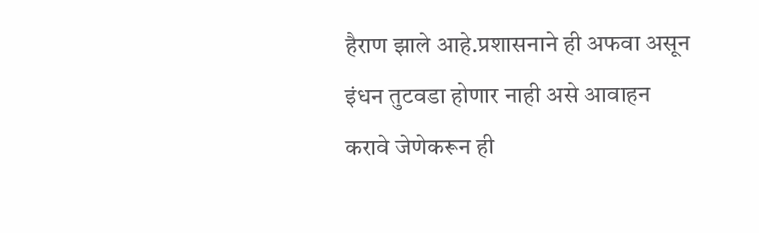हैराण झाले आहे.प्रशासनाने ही अफवा असून इंधन तुटवडा होणार नाही असे आवाहन करावे जेणेकरून ही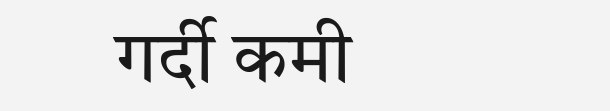गर्दी कमी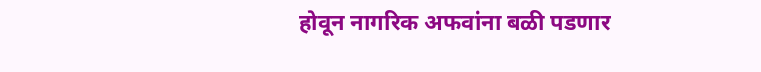होवून नागरिक अफवांना बळी पडणार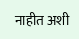नाहीत अशी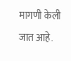मागणी केली जात आहे.